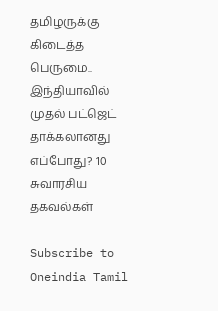தமிழருக்கு கிடைத்த பெருமை.. இந்தியாவில் முதல் பட்ஜெட் தாக்கலானது எப்போது? 10 சுவாரசிய தகவல்கள்

Subscribe to Oneindia Tamil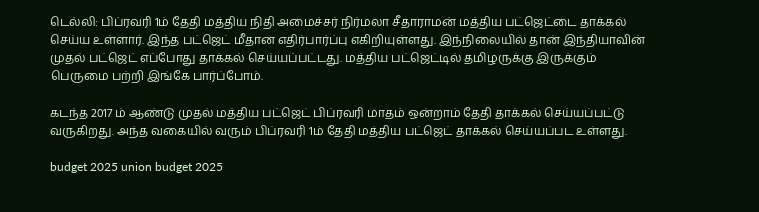டெல்லி: பிப்ரவரி 1ம் தேதி மத்திய நிதி அமைச்சர் நிர்மலா சீதாராமன் மத்திய பட்ஜெட்டை தாக்கல் செய்ய உள்ளார். இந்த பட்ஜெட் மீதான எதிர்பார்ப்பு எகிறியுள்ளது. இந்நிலையில் தான் இந்தியாவின் முதல் பட்ஜெட் எப்போது தாக்கல் செய்யப்பட்டது. மத்திய பட்ஜெட்டில் தமிழருக்கு இருக்கும் பெருமை பற்றி இங்கே பார்ப்போம்.

கடந்த 2017 ம் ஆண்டு முதல் மத்திய பட்ஜெட் பிப்ரவரி மாதம் ஒன்றாம் தேதி தாக்கல் செய்யப்பட்டு வருகிறது. அந்த வகையில் வரும் பிப்ரவரி 1ம் தேதி மத்திய பட்ஜெட் தாக்கல் செய்யப்பட உள்ளது.

budget 2025 union budget 2025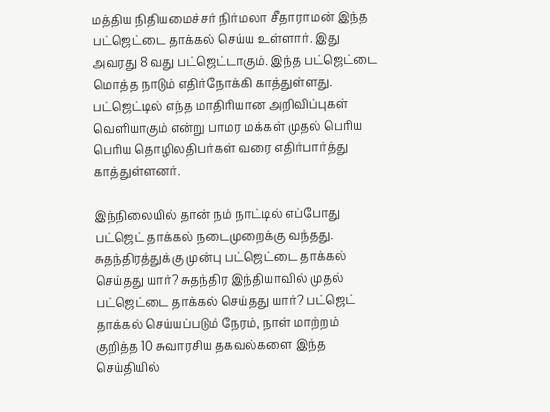மத்திய நிதியமைச்சர் நிர்மலா சீதாராமன் இந்த பட்ஜெட்டை தாக்கல் செய்ய உள்ளார். இது அவரது 8 வது பட்ஜெட்டாகும். இந்த பட்ஜெட்டை மொத்த நாடும் எதிர்நோக்கி காத்துள்ளது. பட்ஜெட்டில் எந்த மாதிரியான அறிவிப்புகள் வெளியாகும் என்று பாமர மக்கள் முதல் பெரிய பெரிய தொழிலதிபர்கள் வரை எதிர்பார்த்து காத்துள்ளனர்.

இந்நிலையில் தான் நம் நாட்டில் எப்போது பட்ஜெட் தாக்கல் நடைமுறைக்கு வந்தது. சுதந்திரத்துக்கு முன்பு பட்ஜெட்டை தாக்கல் செய்தது யார்? சுதந்திர இந்தியாவில் முதல் பட்ஜெட்டை தாக்கல் செய்தது யார்? பட்ஜெட் தாக்கல் செய்யப்படும் நேரம், நாள் மாற்றம் குறித்த 10 சுவாரசிய தகவல்களை இந்த செய்தியில்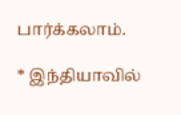பார்க்கலாம்.

* இந்தியாவில்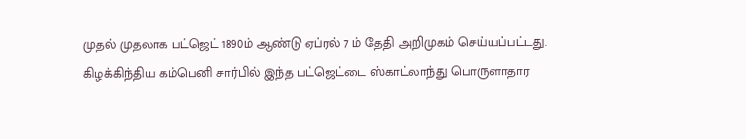முதல் முதலாக பட்ஜெட் 1890ம் ஆண்டு ஏப்ரல் 7 ம் தேதி அறிமுகம் செய்யப்பட்டது. கிழக்கிந்திய கம்பெனி சார்பில் இந்த பட்ஜெட்டை ஸ்காட்லாந்து பொருளாதார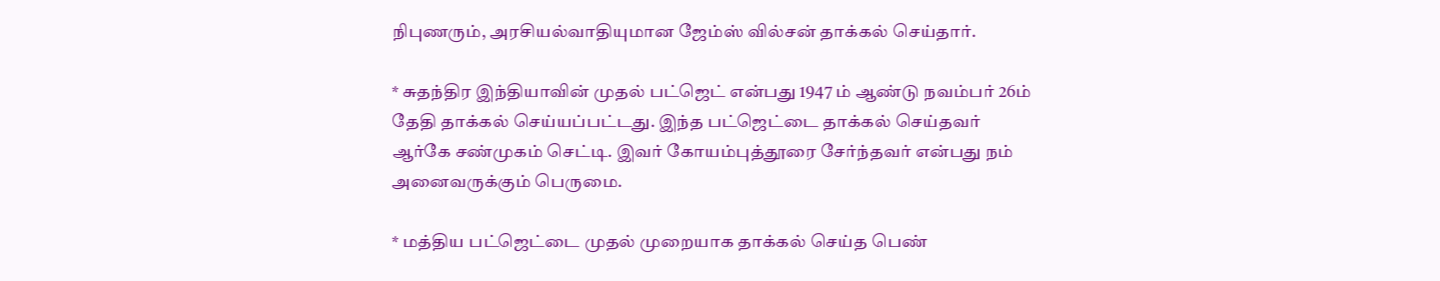நிபுணரும், அரசியல்வாதியுமான ஜேம்ஸ் வில்சன் தாக்கல் செய்தார்.

* சுதந்திர இந்தியாவின் முதல் பட்ஜெட் என்பது 1947 ம் ஆண்டு நவம்பர் 26ம் தேதி தாக்கல் செய்யப்பட்டது. இந்த பட்ஜெட்டை தாக்கல் செய்தவர் ஆர்கே சண்முகம் செட்டி. இவர் கோயம்புத்தூரை சேர்ந்தவர் என்பது நம் அனைவருக்கும் பெருமை.

* மத்திய பட்ஜெட்டை முதல் முறையாக தாக்கல் செய்த பெண்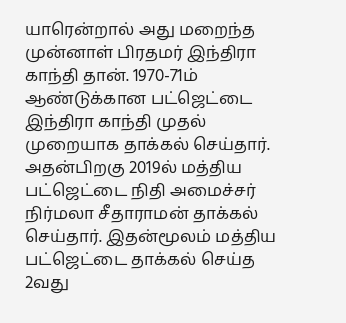யாரென்றால் அது மறைந்த முன்னாள் பிரதமர் இந்திரா காந்தி தான். 1970-71ம் ஆண்டுக்கான பட்ஜெட்டை இந்திரா காந்தி முதல் முறையாக தாக்கல் செய்தார். அதன்பிறகு 2019ல் மத்திய பட்ஜெட்டை நிதி அமைச்சர் நிர்மலா சீதாராமன் தாக்கல் செய்தார். இதன்மூலம் மத்திய பட்ஜெட்டை தாக்கல் செய்த 2வது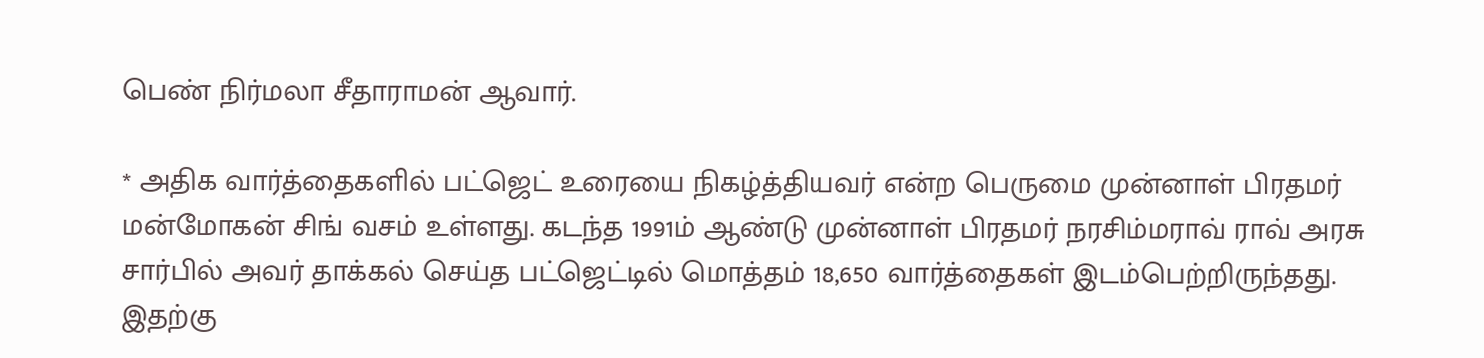பெண் நிர்மலா சீதாராமன் ஆவார்.

* அதிக வார்த்தைகளில் பட்ஜெட் உரையை நிகழ்த்தியவர் என்ற பெருமை முன்னாள் பிரதமர் மன்மோகன் சிங் வசம் உள்ளது. கடந்த 1991ம் ஆண்டு முன்னாள் பிரதமர் நரசிம்மராவ் ராவ் அரசு சார்பில் அவர் தாக்கல் செய்த பட்ஜெட்டில் மொத்தம் 18,650 வார்த்தைகள் இடம்பெற்றிருந்தது. இதற்கு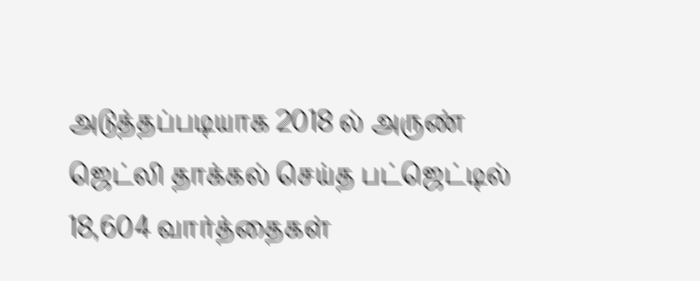அடுத்தப்படியாக 2018 ல் அருண் ஜெட்லி தாக்கல் செய்த பட்ஜெட்டில் 18,604 வார்த்தைகள்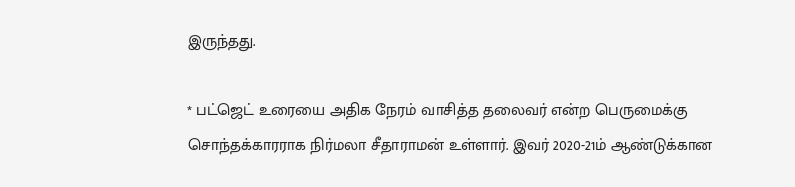இருந்தது.

* பட்ஜெட் உரையை அதிக நேரம் வாசித்த தலைவர் என்ற பெருமைக்கு சொந்தக்காரராக நிர்மலா சீதாராமன் உள்ளார். இவர் 2020-21ம் ஆண்டுக்கான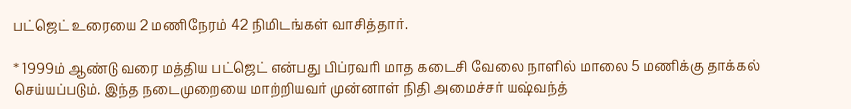பட்ஜெட் உரையை 2 மணிநேரம் 42 நிமிடங்கள் வாசித்தார்.

* 1999ம் ஆண்டு வரை மத்திய பட்ஜெட் என்பது பிப்ரவரி மாத கடைசி வேலை நாளில் மாலை 5 மணிக்கு தாக்கல் செய்யப்படும். இந்த நடைமுறையை மாற்றியவர் முன்னாள் நிதி அமைச்சர் யஷ்வந்த்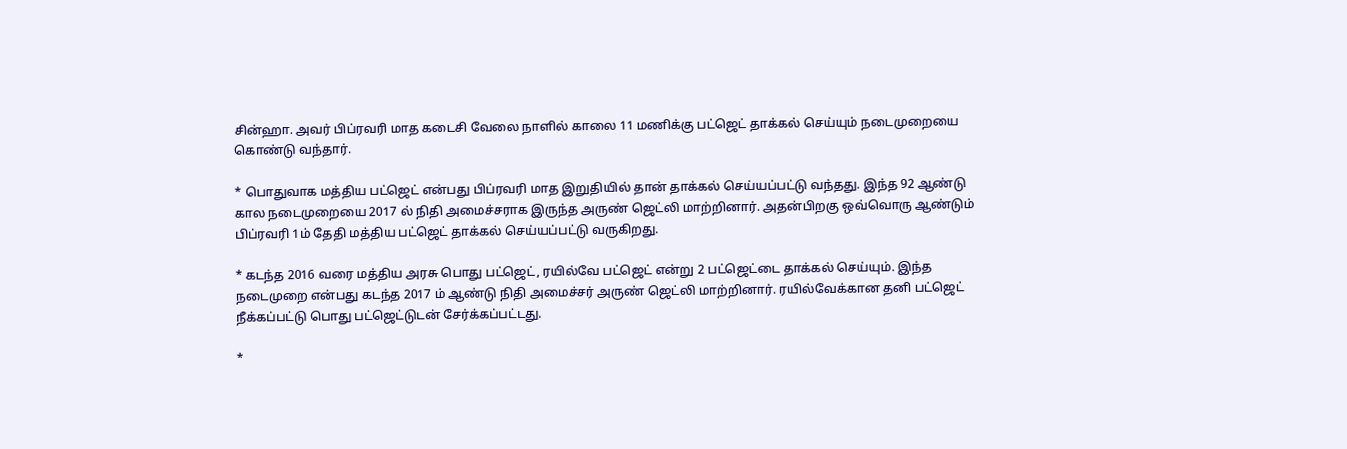சின்ஹா. அவர் பிப்ரவரி மாத கடைசி வேலை நாளில் காலை 11 மணிக்கு பட்ஜெட் தாக்கல் செய்யும் நடைமுறையை கொண்டு வந்தார்.

* பொதுவாக மத்திய பட்ஜெட் என்பது பிப்ரவரி மாத இறுதியில் தான் தாக்கல் செய்யப்பட்டு வந்தது. இந்த 92 ஆண்டு கால நடைமுறையை 2017 ல் நிதி அமைச்சராக இருந்த அருண் ஜெட்லி மாற்றினார். அதன்பிறகு ஒவ்வொரு ஆண்டும் பிப்ரவரி 1ம் தேதி மத்திய பட்ஜெட் தாக்கல் செய்யப்பட்டு வருகிறது.

* கடந்த 2016 வரை மத்திய அரசு பொது பட்ஜெட், ரயில்வே பட்ஜெட் என்று 2 பட்ஜெட்டை தாக்கல் செய்யும். இந்த நடைமுறை என்பது கடந்த 2017 ம் ஆண்டு நிதி அமைச்சர் அருண் ஜெட்லி மாற்றினார். ரயில்வேக்கான தனி பட்ஜெட் நீக்கப்பட்டு பொது பட்ஜெட்டுடன் சேர்க்கப்பட்டது.

*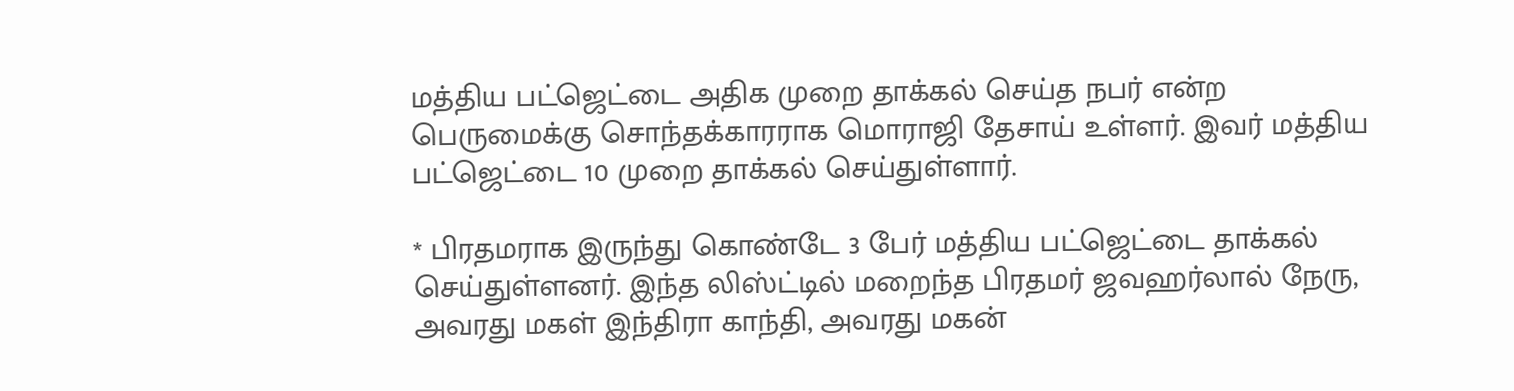மத்திய பட்ஜெட்டை அதிக முறை தாக்கல் செய்த நபர் என்ற பெருமைக்கு சொந்தக்காரராக மொராஜி தேசாய் உள்ளர். இவர் மத்திய பட்ஜெட்டை 10 முறை தாக்கல் செய்துள்ளார்.

* பிரதமராக இருந்து கொண்டே 3 பேர் மத்திய பட்ஜெட்டை தாக்கல் செய்துள்ளனர். இந்த லிஸ்ட்டில் மறைந்த பிரதமர் ஜவஹர்லால் நேரு, அவரது மகள் இந்திரா காந்தி, அவரது மகன்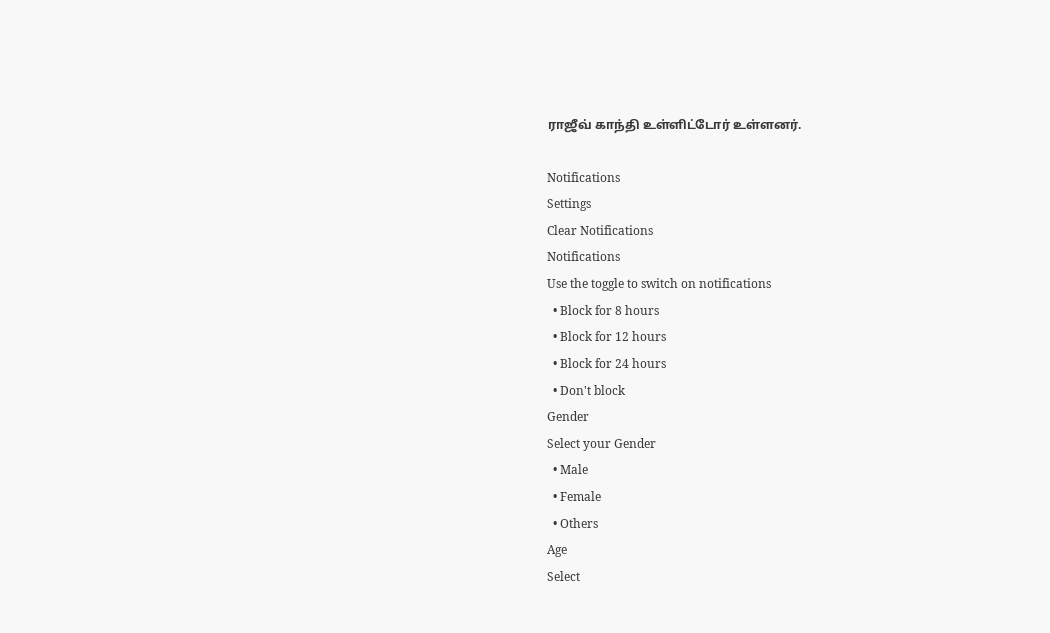ராஜீவ் காந்தி உள்ளிட்டோர் உள்ளனர்.

Notifications
Settings
Clear Notifications
Notifications
Use the toggle to switch on notifications
  • Block for 8 hours
  • Block for 12 hours
  • Block for 24 hours
  • Don't block
Gender
Select your Gender
  • Male
  • Female
  • Others
Age
Select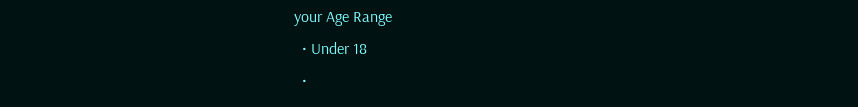your Age Range
  • Under 18
  •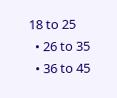18 to 25
  • 26 to 35
  • 36 to 45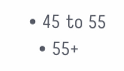• 45 to 55
  • 55+